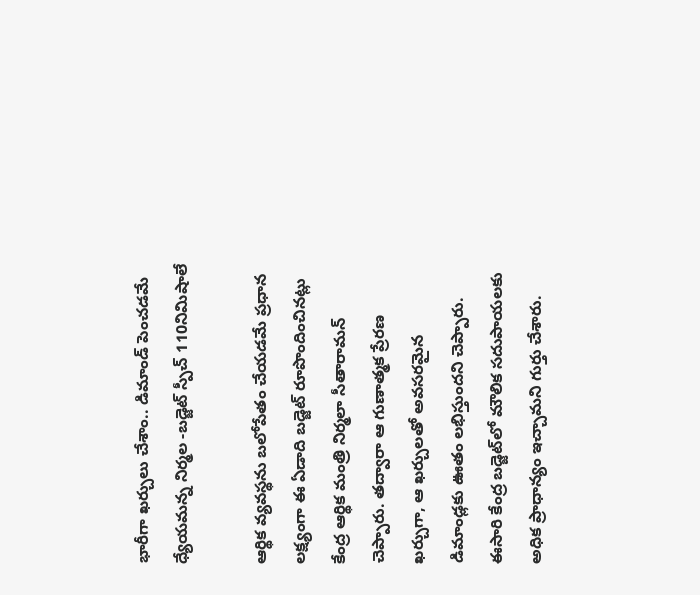భారీగా ఖర్చులు చేశాం.. డిమాండ్ పెంచడమే ధ్యేయమన్న నిర్మల -బడ్జెట్ స్పీచ్ 110నిమిషాలే

ఆర్థిక వ్యవస్థను బలోపేతం చేయడమే ప్రధాన లక్ష్యంగా ఈ ఏడాది బడ్జెట్ రూపొందించినట్లు కేంద్ర ఆర్థిక మంత్రి నిర్మలా సీతారామన్ చెప్పారు. తద్వారా ఆ గుణాత్మక ప్రేరణ ఖర్చుగా, ఆ ఖర్చులతో అవసరమైన డిమాండ్లకు ఊతం లభిస్తుందని చెప్పారు. ఈసారి కేంద్ర బడ్జెట్‌లో మౌలిక సదుపాయలకు అధిక ప్రాధాన్యం ఇచ్చామని గుర్తు చేశారు.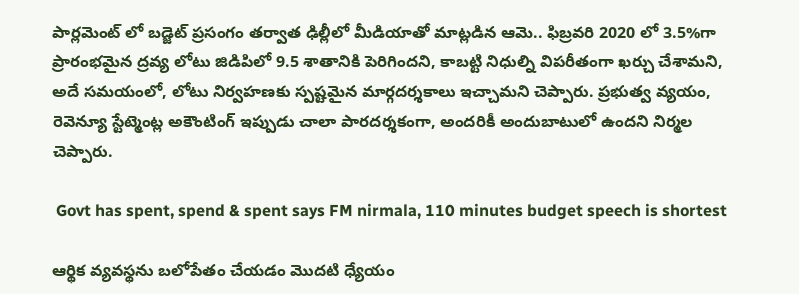పార్లమెంట్ లో బడ్జెట్ ప్రసంగం తర్వాత ఢిల్లీలో మీడియాతో మాట్లడిన ఆమె.. ఫిబ్రవరి 2020 లో 3.5%గా ప్రారంభమైన ద్రవ్య లోటు జిడిపిలో 9.5 శాతానికి పెరిగిందని, కాబట్టి నిధుల్ని విపరీతంగా ఖర్చు చేశామని, అదే సమయంలో, లోటు నిర్వహణకు స్పష్టమైన మార్గదర్శకాలు ఇచ్చామని చెప్పారు. ప్రభుత్వ వ్యయం, రెవెన్యూ స్టేట్మెంట్ల అకౌంటింగ్ ఇప్పుడు చాలా పారదర్శకంగా, అందరికీ అందుబాటులో ఉందని నిర్మల చెప్పారు.

 Govt has spent, spend & spent says FM nirmala, 110 minutes budget speech is shortest

ఆర్థిక వ్యవస్థను బలోపేతం చేయడం మొదటి ధ్యేయం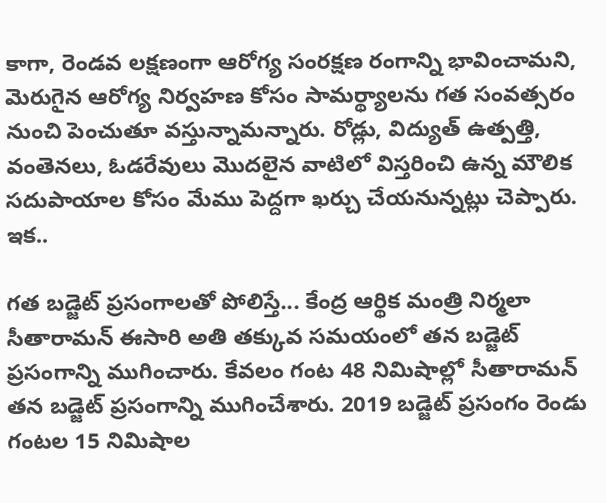కాగా, రెండవ లక్షణంగా ఆరోగ్య సంరక్షణ రంగాన్ని భావించామని, మెరుగైన ఆరోగ్య నిర్వహణ కోసం సామర్థ్యాలను గత సంవత్సరం నుంచి పెంచుతూ వస్తున్నామన్నారు. రోడ్లు, విద్యుత్ ఉత్పత్తి, వంతెనలు, ఓడరేవులు మొదలైన వాటిలో విస్తరించి ఉన్న మౌలిక సదుపాయాల కోసం మేము పెద్దగా ఖర్చు చేయనున్నట్లు చెప్పారు. ఇక..

గత బడ్జెట్ ప్రసంగాలతో పోలిస్తే... కేంద్ర ఆర్థిక మంత్రి నిర్మలా సీతారామన్ ఈసారి అతి తక్కువ సమయంలో తన బడ్జెట్ ప్రసంగాన్ని ముగించారు. కేవలం గంట 48 నిమిషాల్లో సీతారామన్ తన బడ్జెట్ ప్రసంగాన్ని ముగించేశారు. 2019 బడ్జెట్ ప్రసంగం రెండు గంటల 15 నిమిషాల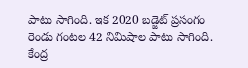పాటు సాగింది. ఇక 2020 బడ్జెట్ ప్రసంగం రెండు గంటల 42 నిమిషాల పాటు సాగింది. కేంద్ర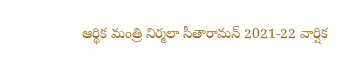ఆర్థిక మంత్రి నిర్మలా సీతారామన్ 2021-22 వార్షిక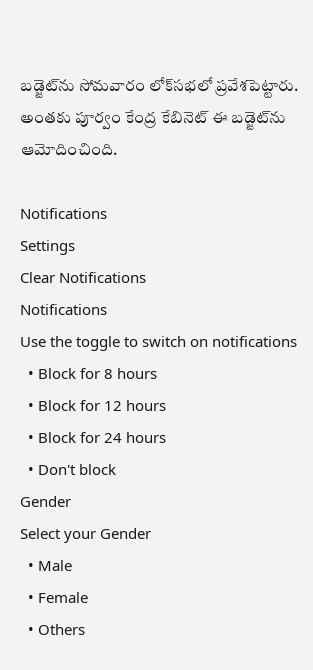బడ్జెట్‌ను సోమవారం లోక్‌సభలో ప్రవేశపెట్టారు. అంతకు పూర్వం కేంద్ర కేబినెట్ ఈ బడ్జెట్‌ను ఆమోదించింది.

Notifications
Settings
Clear Notifications
Notifications
Use the toggle to switch on notifications
  • Block for 8 hours
  • Block for 12 hours
  • Block for 24 hours
  • Don't block
Gender
Select your Gender
  • Male
  • Female
  • Others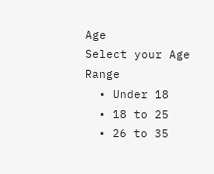Age
Select your Age Range
  • Under 18
  • 18 to 25
  • 26 to 35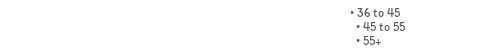• 36 to 45
  • 45 to 55
  • 55+